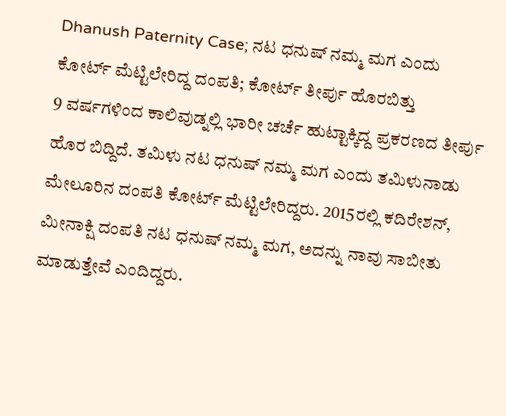Dhanush Paternity Case; ನಟ ಧನುಷ್ ನಮ್ಮ ಮಗ ಎಂದು ಕೋರ್ಟ್ ಮೆಟ್ಟಿಲೇರಿದ್ದ ದಂಪತಿ; ಕೋರ್ಟ್ ತೀರ್ಪು ಹೊರಬಿತ್ತು
9 ವರ್ಷಗಳಿಂದ ಕಾಲಿವುಡ್ನಲ್ಲಿ ಭಾರೀ ಚರ್ಚೆ ಹುಟ್ಟಾಕ್ಕಿದ್ದ ಪ್ರಕರಣದ ತೀರ್ಪು ಹೊರ ಬಿದ್ದಿದೆ. ತಮಿಳು ನಟ ಧನುಷ್ ನಮ್ಮ ಮಗ ಎಂದು ತಮಿಳುನಾಡು ಮೇಲೂರಿನ ದಂಪತಿ ಕೋರ್ಟ್ ಮೆಟ್ಟಿಲೇರಿದ್ದರು. 2015ರಲ್ಲಿ ಕದಿರೇಶನ್, ಮೀನಾಕ್ಷಿ ದಂಪತಿ ನಟ ಧನುಷ್ ನಮ್ಮ ಮಗ, ಅದನ್ನು ನಾವು ಸಾಬೀತು ಮಾಡುತ್ತೇವೆ ಎಂದಿದ್ದರು.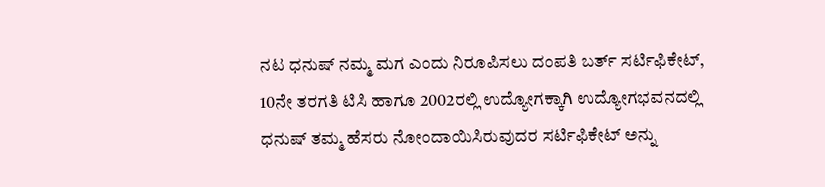ನಟ ಧನುಷ್ ನಮ್ಮ ಮಗ ಎಂದು ನಿರೂಪಿಸಲು ದಂಪತಿ ಬರ್ತ್ ಸರ್ಟಿಫಿಕೇಟ್, 10ನೇ ತರಗತಿ ಟಿಸಿ ಹಾಗೂ 2002ರಲ್ಲಿ ಉದ್ಯೋಗಕ್ಕಾಗಿ ಉದ್ಯೋಗಭವನದಲ್ಲಿ ಧನುಷ್ ತಮ್ಮ ಹೆಸರು ನೋಂದಾಯಿಸಿರುವುದರ ಸರ್ಟಿಫಿಕೇಟ್ ಅನ್ನು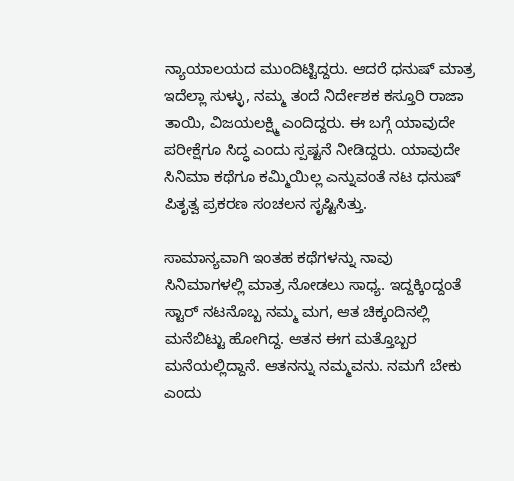ನ್ಯಾಯಾಲಯದ ಮುಂದಿಟ್ಟಿದ್ದರು. ಆದರೆ ಧನುಷ್ ಮಾತ್ರ ಇದೆಲ್ಲಾ ಸುಳ್ಳು, ನಮ್ಮ ತಂದೆ ನಿರ್ದೇಶಕ ಕಸ್ತೂರಿ ರಾಜಾ ತಾಯಿ, ವಿಜಯಲಕ್ಷ್ಮಿ ಎಂದಿದ್ದರು. ಈ ಬಗ್ಗೆ ಯಾವುದೇ ಪರೀಕ್ಷೆಗೂ ಸಿದ್ಧ ಎಂದು ಸ್ಪಷ್ಟನೆ ನೀಡಿದ್ದರು. ಯಾವುದೇ ಸಿನಿಮಾ ಕಥೆಗೂ ಕಮ್ಮಿಯಿಲ್ಲ ಎನ್ನುವಂತೆ ನಟ ಧನುಷ್ ಪಿತೃತ್ವ ಪ್ರಕರಣ ಸಂಚಲನ ಸೃಷ್ಟಿಸಿತ್ತು.

ಸಾಮಾನ್ಯವಾಗಿ ಇಂತಹ ಕಥೆಗಳನ್ನು ನಾವು ಸಿನಿಮಾಗಳಲ್ಲಿ ಮಾತ್ರ ನೋಡಲು ಸಾಧ್ಯ. ಇದ್ದಕ್ಕಿಂದ್ದಂತೆ ಸ್ಟಾರ್ ನಟನೊಬ್ಬ ನಮ್ಮ ಮಗ, ಆತ ಚಿಕ್ಕಂದಿನಲ್ಲಿ ಮನೆಬಿಟ್ಟು ಹೋಗಿದ್ದ. ಆತನ ಈಗ ಮತ್ತೊಬ್ಬರ ಮನೆಯಲ್ಲಿದ್ದಾನೆ. ಆತನನ್ನು ನಮ್ಮವನು. ನಮಗೆ ಬೇಕು ಎಂದು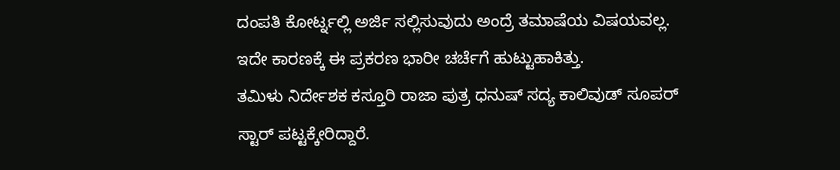ದಂಪತಿ ಕೋರ್ಟ್ನಲ್ಲಿ ಅರ್ಜಿ ಸಲ್ಲಿಸುವುದು ಅಂದ್ರೆ ತಮಾಷೆಯ ವಿಷಯವಲ್ಲ. ಇದೇ ಕಾರಣಕ್ಕೆ ಈ ಪ್ರಕರಣ ಭಾರೀ ಚರ್ಚೆಗೆ ಹುಟ್ಟುಹಾಕಿತ್ತು.
ತಮಿಳು ನಿರ್ದೇಶಕ ಕಸ್ತೂರಿ ರಾಜಾ ಪುತ್ರ ಧನುಷ್ ಸದ್ಯ ಕಾಲಿವುಡ್ ಸೂಪರ್ ಸ್ಟಾರ್ ಪಟ್ಟಕ್ಕೇರಿದ್ದಾರೆ.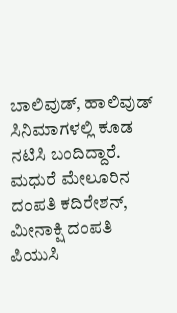ಬಾಲಿವುಡ್, ಹಾಲಿವುಡ್ ಸಿನಿಮಾಗಳಲ್ಲಿ ಕೂಡ ನಟಿಸಿ ಬಂದಿದ್ದಾರೆ. ಮಧುರೆ ಮೇಲೂರಿನ ದಂಪತಿ ಕದಿರೇಶನ್, ಮೀನಾಕ್ಷಿ ದಂಪತಿ ಪಿಯುಸಿ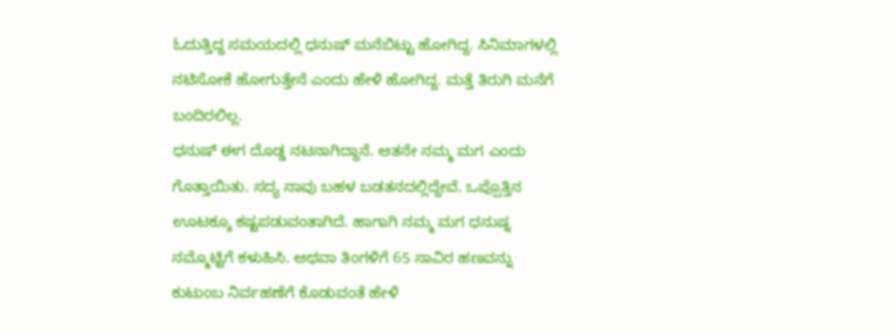ಓದುತ್ತಿದ್ದ ಸಮಯದಲ್ಲಿ ಧನುಷ್ ಮನೆಬಿಟ್ಟು ಹೋಗಿದ್ದ. ಸಿನಿಮಾಗಳಲ್ಲಿ ನಟಿಸೋಕೆ ಹೋಗುತ್ತೇನೆ ಎಂದು ಹೇಳಿ ಹೋಗಿದ್ದ. ಮತ್ತೆ ತಿರುಗಿ ಮನೆಗೆ ಬಂದಿರಲಿಲ್ಲ.
ಧನುಷ್ ಈಗ ದೊಡ್ಡ ನಟನಾಗಿದ್ದಾನೆ. ಆತನೇ ನಮ್ಮ ಮಗ ಎಂದು ಗೊತ್ತಾಯಿತು. ಸದ್ಯ ನಾವು ಬಹಳ ಬಡತನದಲ್ಲಿದ್ದೇವೆ. ಒಪ್ಪೊತ್ತಿನ ಊಟಕ್ಕೂ ಕಷ್ಟಪಡುವಂತಾಗಿದೆ. ಹಾಗಾಗಿ ನಮ್ಮ ಮಗ ಧನುಷ್ನ ನಮ್ಮೊಟ್ಟಿಗೆ ಕಳುಹಿಸಿ. ಅಥವಾ ತಿಂಗಳಿಗೆ 65 ಸಾವಿರ ಹಣವನ್ನು ಕುಟುಂಬ ನಿರ್ವಹಣೆಗೆ ಕೊಡುವಂತೆ ಹೇಳಿ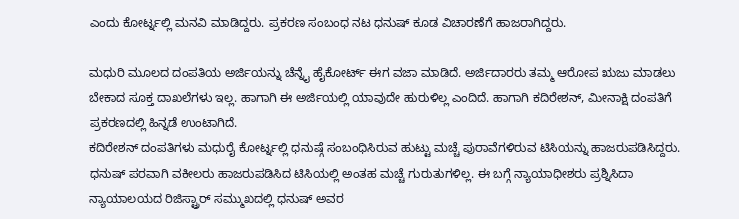ಎಂದು ಕೋರ್ಟ್ನಲ್ಲಿ ಮನವಿ ಮಾಡಿದ್ದರು. ಪ್ರಕರಣ ಸಂಬಂಧ ನಟ ಧನುಷ್ ಕೂಡ ವಿಚಾರಣೆಗೆ ಹಾಜರಾಗಿದ್ದರು.

ಮಧುರಿ ಮೂಲದ ದಂಪತಿಯ ಅರ್ಜಿಯನ್ನು ಚೆನ್ನೈ ಹೈಕೋರ್ಟ್ ಈಗ ವಜಾ ಮಾಡಿದೆ. ಅರ್ಜಿದಾರರು ತಮ್ಮ ಆರೋಪ ಋಜು ಮಾಡಲು ಬೇಕಾದ ಸೂಕ್ತ ದಾಖಲೆಗಳು ಇಲ್ಲ. ಹಾಗಾಗಿ ಈ ಅರ್ಜಿಯಲ್ಲಿ ಯಾವುದೇ ಹುರುಳಿಲ್ಲ ಎಂದಿದೆ. ಹಾಗಾಗಿ ಕದಿರೇಶನ್, ಮೀನಾಕ್ಷಿ ದಂಪತಿಗೆ ಪ್ರಕರಣದಲ್ಲಿ ಹಿನ್ನಡೆ ಉಂಟಾಗಿದೆ.
ಕದಿರೇಶನ್ ದಂಪತಿಗಳು ಮಧುರೈ ಕೋರ್ಟ್ನಲ್ಲಿ ಧನುಷ್ಗೆ ಸಂಬಂಧಿಸಿರುವ ಹುಟ್ಟು ಮಚ್ಚೆ ಪುರಾವೆಗಳಿರುವ ಟಿಸಿಯನ್ನು ಹಾಜರುಪಡಿಸಿದ್ದರು. ಧನುಷ್ ಪರವಾಗಿ ವಕೀಲರು ಹಾಜರುಪಡಿಸಿದ ಟಿಸಿಯಲ್ಲಿ ಅಂತಹ ಮಚ್ಚೆ ಗುರುತುಗಳಿಲ್ಲ. ಈ ಬಗ್ಗೆ ನ್ಯಾಯಾಧೀಶರು ಪ್ರಶ್ನಿಸಿದಾ ನ್ಯಾಯಾಲಯದ ರಿಜಿಸ್ಟ್ರಾರ್ ಸಮ್ಮುಖದಲ್ಲಿ ಧನುಷ್ ಅವರ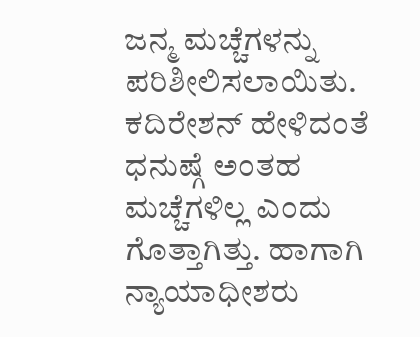ಜನ್ಮ ಮಚ್ಚೆಗಳನ್ನು ಪರಿಶೀಲಿಸಲಾಯಿತು. ಕದಿರೇಶನ್ ಹೇಳಿದಂತೆ ಧನುಷ್ಗೆ ಅಂತಹ ಮಚ್ಚೆಗಳಿಲ್ಲ ಎಂದು ಗೊತ್ತಾಗಿತ್ತು. ಹಾಗಾಗಿ ನ್ಯಾಯಾಧೀಶರು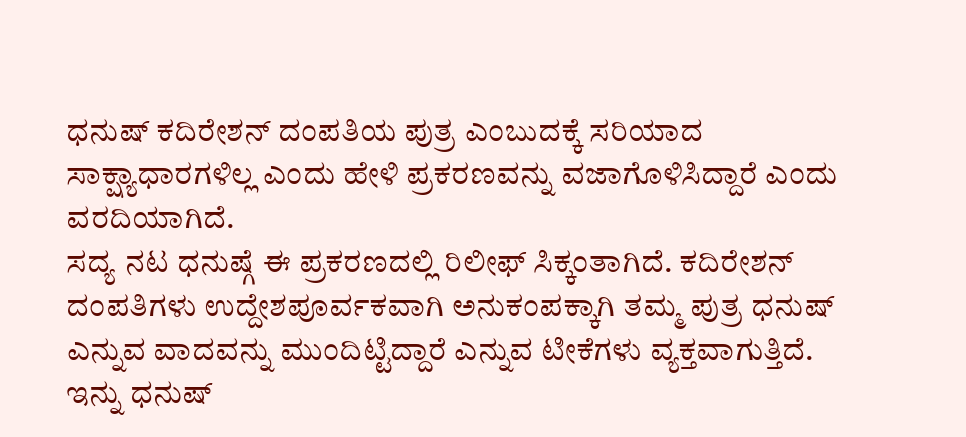ಧನುಷ್ ಕದಿರೇಶನ್ ದಂಪತಿಯ ಪುತ್ರ ಎಂಬುದಕ್ಕೆ ಸರಿಯಾದ ಸಾಕ್ಷ್ಯಾಧಾರಗಳಿಲ್ಲ ಎಂದು ಹೇಳಿ ಪ್ರಕರಣವನ್ನು ವಜಾಗೊಳಿಸಿದ್ದಾರೆ ಎಂದು ವರದಿಯಾಗಿದೆ.
ಸದ್ಯ ನಟ ಧನುಷ್ಗೆ ಈ ಪ್ರಕರಣದಲ್ಲಿ ರಿಲೀಫ್ ಸಿಕ್ಕಂತಾಗಿದೆ. ಕದಿರೇಶನ್ ದಂಪತಿಗಳು ಉದ್ದೇಶಪೂರ್ವಕವಾಗಿ ಅನುಕಂಪಕ್ಕಾಗಿ ತಮ್ಮ ಪುತ್ರ ಧನುಷ್ ಎನ್ನುವ ವಾದವನ್ನು ಮುಂದಿಟ್ಟಿದ್ದಾರೆ ಎನ್ನುವ ಟೀಕೆಗಳು ವ್ಯಕ್ತವಾಗುತ್ತಿದೆ. ಇನ್ನು ಧನುಷ್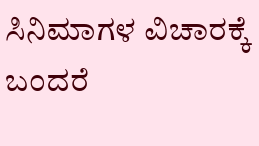ಸಿನಿಮಾಗಳ ವಿಚಾರಕ್ಕೆ ಬಂದರೆ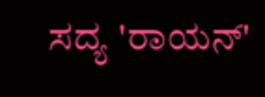ಸದ್ಯ 'ರಾಯನ್'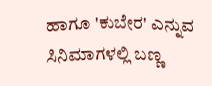ಹಾಗೂ 'ಕುಬೇರ' ಎನ್ನುವ ಸಿನಿಮಾಗಳಲ್ಲಿ ಬಣ್ಣ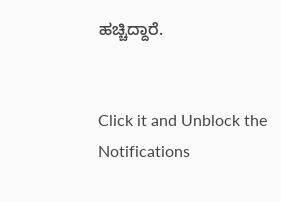ಹಚ್ಚಿದ್ದಾರೆ.


Click it and Unblock the Notifications